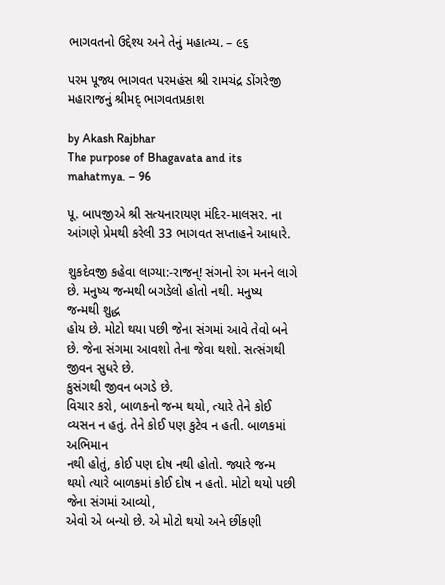ભાગવતનો ઉદ્દેશ્ય અને તેનું મહાત્મ્ય. – ૯૬

પરમ પૂજ્ય ભાગવત પરમહંસ શ્રી રામચંદ્ર ડોંગરેજી મહારાજનું શ્રીમદ્ ભાગવતપ્રકાશ

by Akash Rajbhar
The purpose of Bhagavata and its mahatmya. – 96

પૂ. બાપજીએ શ્રી સત્યનારાયણ મંદિર-માલસર. ના આંગણે પ્રેમથી કરેલી 33 ભાગવત સપ્તાહને આધારે.

શુકદેવજી કહેવા લાગ્યા:-રાજન્! સંગનો રંગ મનને લાગે છે. મનુષ્ય જન્મથી બગડેલો હોતો નથી. મનુષ્ય જન્મથી શુદ્ધ
હોય છે. મોટો થયા પછી જેના સંગમાં આવે તેવો બને છે. જેના સંગમા આવશો તેના જેવા થશો. સત્સંગથી જીવન સુધરે છે.
કુસંગથી જીવન બગડે છે.
વિચાર કરો, બાળકનો જન્મ થયો, ત્યારે તેને કોઈ વ્યસન ન હતું. તેને કોઈ પણ કુટેવ ન હતી. બાળકમાં અભિમાન
નથી હોતું, કોઈ પણ દોષ નથી હોતો. જ્યારે જન્મ થયો ત્યારે બાળકમાં કોઈ દોષ ન હતો. મોટો થયો પછી જેના સંગમાં આવ્યો,
એવો એ બન્યો છે. એ મોટો થયો અને છીંકણી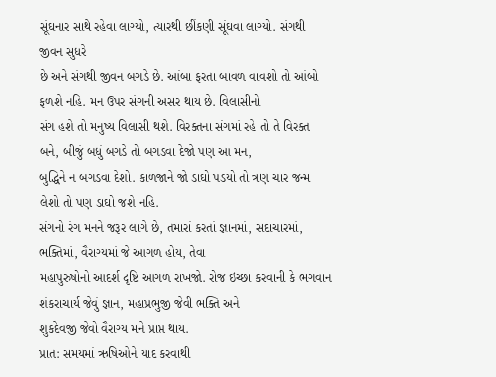સૂંઘનાર સાથે રહેવા લાગ્યો, ત્યારથી છીંકણી સૂંઘવા લાગ્યો. સંગથી જીવન સુધરે
છે અને સંગથી જીવન બગડે છે. આંબા ફરતા બાવળ વાવશો તો આંબો ફળશે નહિ. મન ઉપર સંગની અસર થાય છે. વિલાસીનો
સંગ હશે તો મનુષ્ય વિલાસી થશે. વિરક્તના સંગમાં રહે તો તે વિરક્ત બને, બીજું બધું બગડે તો બગડવા દેજો પણ આ મન,
બુદ્ધિને ન બગડવા દેશો. કાળજાને જો ડાઘો પડયો તો ત્રણ ચાર જન્મ લેશો તો પણ ડાઘો જશે નહિ.
સંગનો રંગ મનને જરૂર લાગે છે, તમારાં કરતાં જ્ઞાનમાં, સદાચારમાં, ભક્તિમાં, વૈરાગ્યમાં જે આગળ હોય, તેવા
મહાપુરુષોનો આદર્શ દૃષ્ટિ આગળ રાખજો. રોજ ઇચ્છા કરવાની કે ભગવાન શંકરાચાર્ય જેવું જ્ઞાન, મહાપ્રભુજી જેવી ભક્તિ અને
શુકદેવજી જેવો વૈરાગ્ય મને પ્રાપ્ત થાય.
પ્રાત: સમયમાં ઋષિઓને યાદ કરવાથી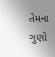તેમના ગુણો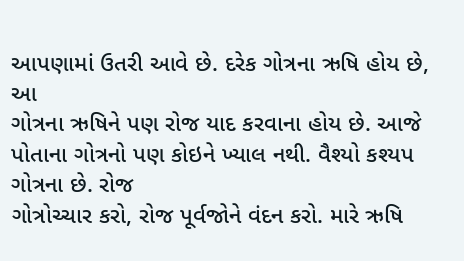આપણામાં ઉતરી આવે છે. દરેક ગોત્રના ઋષિ હોય છે, આ
ગોત્રના ઋષિને પણ રોજ યાદ કરવાના હોય છે. આજે પોતાના ગોત્રનો પણ કોઇને ખ્યાલ નથી. વૈશ્યો કશ્યપ ગોત્રના છે. રોજ
ગોત્રોચ્ચાર કરો, રોજ પૂર્વજોને વંદન કરો. મારે ઋષિ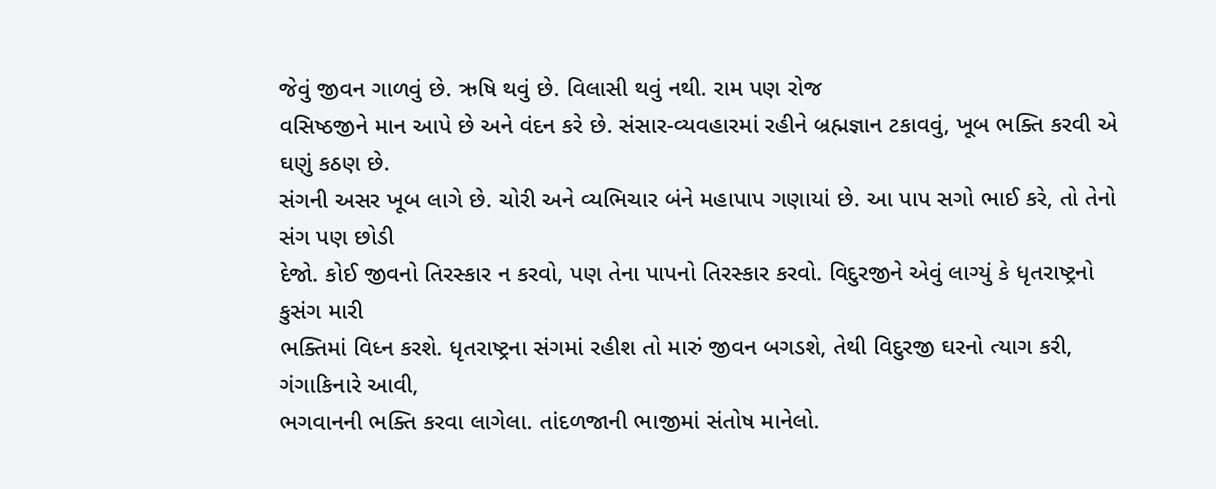જેવું જીવન ગાળવું છે. ઋષિ થવું છે. વિલાસી થવું નથી. રામ પણ રોજ
વસિષ્ઠજીને માન આપે છે અને વંદન કરે છે. સંસાર-વ્યવહારમાં રહીને બ્રહ્મજ્ઞાન ટકાવવું, ખૂબ ભક્તિ કરવી એ ઘણું કઠણ છે.
સંગની અસર ખૂબ લાગે છે. ચોરી અને વ્યભિચાર બંને મહાપાપ ગણાયાં છે. આ પાપ સગો ભાઈ કરે, તો તેનો સંગ પણ છોડી
દેજો. કોઈ જીવનો તિરસ્કાર ન કરવો, પણ તેના પાપનો તિરસ્કાર કરવો. વિદુરજીને એવું લાગ્યું કે ધૃતરાષ્ટ્રનો કુસંગ મારી
ભક્તિમાં વિધ્ન કરશે. ધૃતરાષ્ટ્રના સંગમાં રહીશ તો મારું જીવન બગડશે, તેથી વિદુરજી ઘરનો ત્યાગ કરી, ગંગાકિનારે આવી,
ભગવાનની ભક્તિ કરવા લાગેલા. તાંદળજાની ભાજીમાં સંતોષ માનેલો.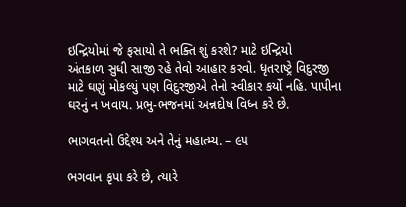ઇન્દ્રિયોમાં જે ફસાયો તે ભક્તિ શું કરશે? માટે ઇન્દ્રિયો
અંતકાળ સુધી સાજી રહે તેવો આહાર કરવો. ધૃતરાષ્ટ્રે વિદુરજી માટે ઘણું મોકલ્યું પણ વિદુરજીએ તેનો સ્વીકાર કર્યો નહિ. પાપીના
ઘરનું ન ખવાય. પ્રભુ-ભજનમાં અન્નદોષ વિધ્ન કરે છે.

ભાગવતનો ઉદ્દેશ્ય અને તેનું મહાત્મ્ય. – ૯૫

ભગવાન કૃપા કરે છે, ત્યારે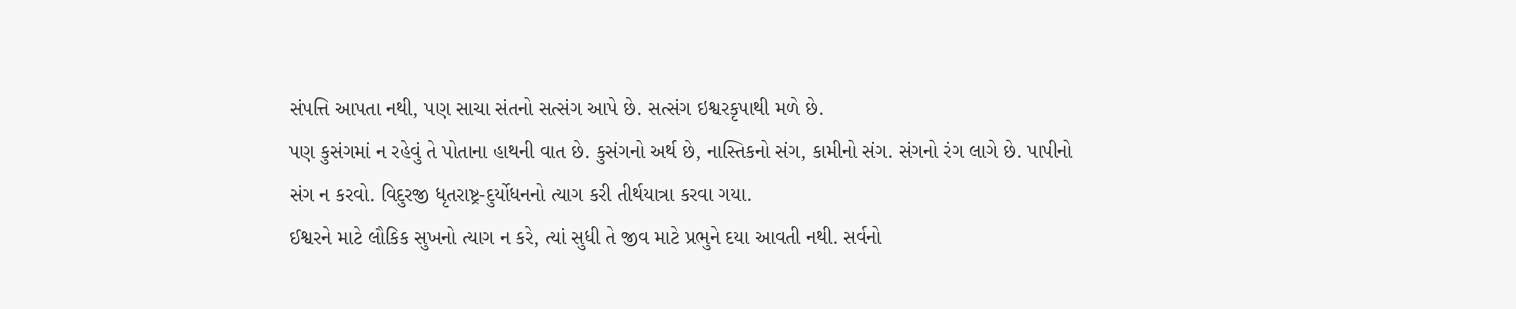સંપત્તિ આપતા નથી, પણ સાચા સંતનો સત્સંગ આપે છે. સત્સંગ ઇશ્વરકૃપાથી મળે છે.
પણ કુસંગમાં ન રહેવું તે પોતાના હાથની વાત છે. કુસંગનો અર્થ છે, નાસ્તિકનો સંગ, કામીનો સંગ. સંગનો રંગ લાગે છે. પાપીનો
સંગ ન કરવો. વિદુરજી ધૃતરાષ્ટ્ર-દુર્યોધનનો ત્યાગ કરી તીર્થયાત્રા કરવા ગયા.
ઈશ્વરને માટે લૌકિક સુખનો ત્યાગ ન કરે, ત્યાં સુધી તે જીવ માટે પ્રભુને દયા આવતી નથી. સર્વનો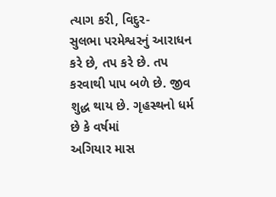ત્યાગ કરી, વિદુર-
સુલભા પરમેશ્વરનું આરાધન કરે છે, તપ કરે છે. તપ કરવાથી પાપ બળે છે. જીવ શુદ્ધ થાય છે. ગૃહસ્થનો ધર્મ છે કે વર્ષમાં
અગિયાર માસ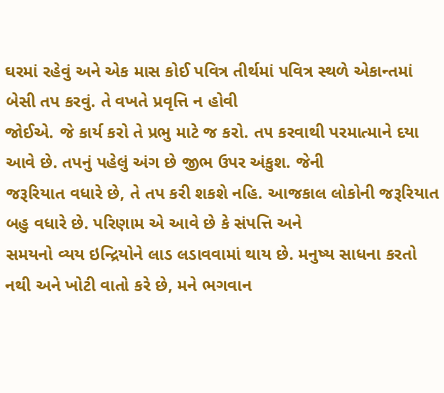ઘરમાં રહેવું અને એક માસ કોઈ પવિત્ર તીર્થમાં પવિત્ર સ્થળે એકાન્તમાં બેસી તપ કરવું. તે વખતે પ્રવૃત્તિ ન હોવી
જોઈએ. જે કાર્ય કરો તે પ્રભુ માટે જ કરો. ત૫ કરવાથી પરમાત્માને દયા આવે છે. તપનું પહેલું અંગ છે જીભ ઉપર અંકુશ. જેની
જરૂરિયાત વધારે છે, તે તપ કરી શકશે નહિ. આજકાલ લોકોની જરૂરિયાત બહુ વધારે છે. પરિણામ એ આવે છે કે સંપત્તિ અને
સમયનો વ્યય ઇન્દ્રિયોને લાડ લડાવવામાં થાય છે. મનુષ્ય સાધના કરતો નથી અને ખોટી વાતો કરે છે, મને ભગવાન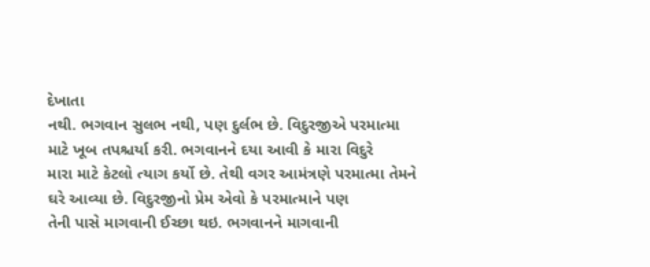દેખાતા
નથી. ભગવાન સુલભ નથી, પણ દુર્લભ છે. વિદુરજીએ પરમાત્મા માટે ખૂબ તપશ્ચર્યા કરી. ભગવાનને દયા આવી કે મારા વિદુરે
મારા માટે કેટલો ત્યાગ કર્યો છે. તેથી વગર આમંત્રણે પરમાત્મા તેમને ઘરે આવ્યા છે. વિદુરજીનો પ્રેમ એવો કે પરમાત્માને પણ
તેની પાસે માગવાની ઈચ્છા થઇ. ભગવાનને માગવાની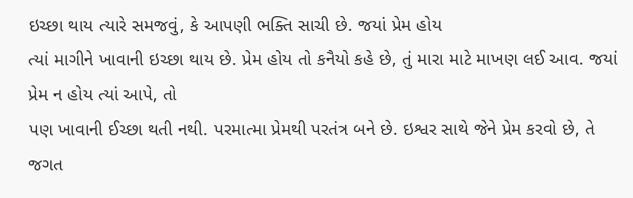ઇચ્છા થાય ત્યારે સમજવું, કે આપણી ભક્તિ સાચી છે. જયાં પ્રેમ હોય
ત્યાં માગીને ખાવાની ઇચ્છા થાય છે. પ્રેમ હોય તો કનૈયો કહે છે, તું મારા માટે માખણ લઈ આવ. જયાં પ્રેમ ન હોય ત્યાં આપે, તો
પણ ખાવાની ઈચ્છા થતી નથી. પરમાત્મા પ્રેમથી પરતંત્ર બને છે. ઇશ્વર સાથે જેને પ્રેમ કરવો છે, તે જગત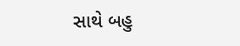સાથે બહુ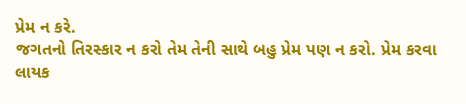પ્રેમ ન કરે.
જગતનો તિરસ્કાર ન કરો તેમ તેની સાથે બહુ પ્રેમ પણ ન કરો. પ્રેમ કરવા લાયક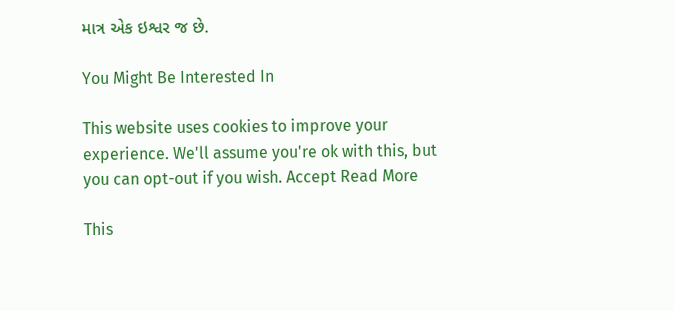માત્ર એક ઇશ્વર જ છે.

You Might Be Interested In

This website uses cookies to improve your experience. We'll assume you're ok with this, but you can opt-out if you wish. Accept Read More

This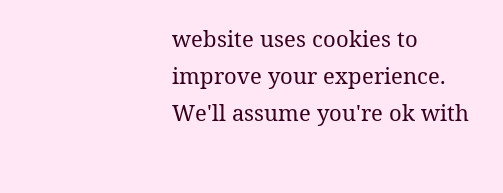website uses cookies to improve your experience. We'll assume you're ok with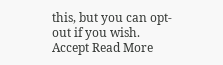this, but you can opt-out if you wish. Accept Read More